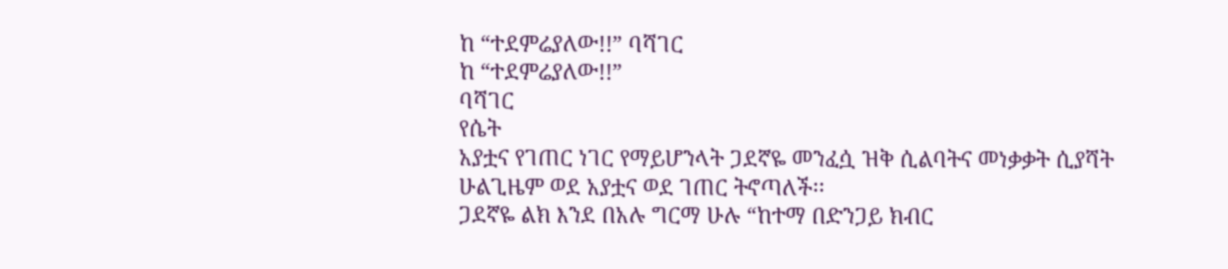ከ “ተደምሬያለው!!” ባሻገር
ከ “ተደምሬያለው!!”
ባሻገር
የሴት
አያቷና የገጠር ነገር የማይሆንላት ጋደኛዬ መንፈሷ ዝቅ ሲልባትና መነቃቃት ሲያሻት ሁልጊዜም ወደ አያቷና ወደ ገጠር ትኖጣለች፡፡
ጋደኛዬ ልክ እንደ በአሉ ግርማ ሁሉ “ከተማ በድንጋይ ክብር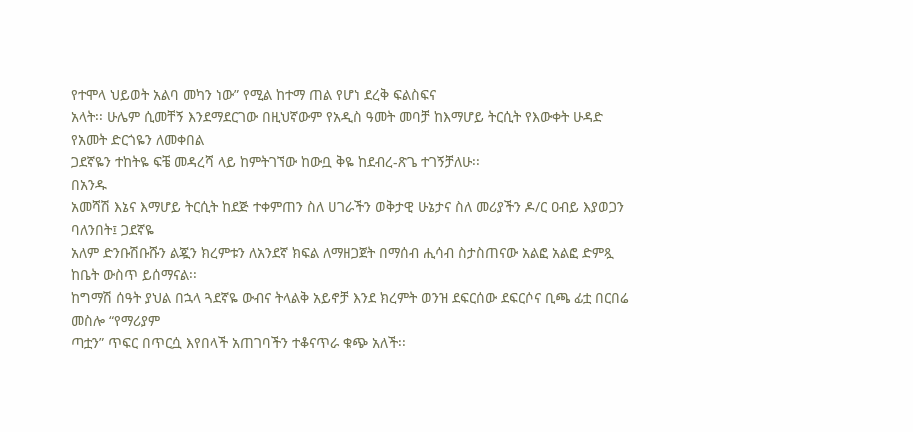የተሞላ ህይወት አልባ መካን ነው” የሚል ከተማ ጠል የሆነ ደረቅ ፍልስፍና
አላት፡፡ ሁሌም ሲመቸኝ እንደማደርገው በዚህኛውም የአዲስ ዓመት መባቻ ከእማሆይ ትርሲት የእውቀት ሁዳድ የአመት ድርጎዬን ለመቀበል
ጋደኛዬን ተከትዬ ፍቼ መዳረሻ ላይ ከምትገኘው ከውቧ ቅዬ ከደብረ-ጽጌ ተገኝቻለሁ፡፡
በአንዱ
አመሻሽ እኔና እማሆይ ትርሲት ከደጅ ተቀምጠን ስለ ሀገራችን ወቅታዊ ሁኔታና ስለ መሪያችን ዶ/ር ዐብይ እያወጋን ባለንበት፤ ጋደኛዬ
አለም ድንቡሽቡሹን ልጇን ክረምቱን ለአንደኛ ክፍል ለማዘጋጀት በማሰብ ሒሳብ ስታስጠናው አልፎ አልፎ ድምጿ ከቤት ውስጥ ይሰማናል፡፡
ከግማሽ ሰዓት ያህል በኋላ ጓደኛዬ ውብና ትላልቅ አይኖቻ እንደ ክረምት ወንዝ ደፍርሰው ደፍርሶና ቢጫ ፊቷ በርበሬ መስሎ “የማሪያም
ጣቷን” ጥፍር በጥርሷ እየበላች አጠገባችን ተቆናጥራ ቁጭ አለች፡፡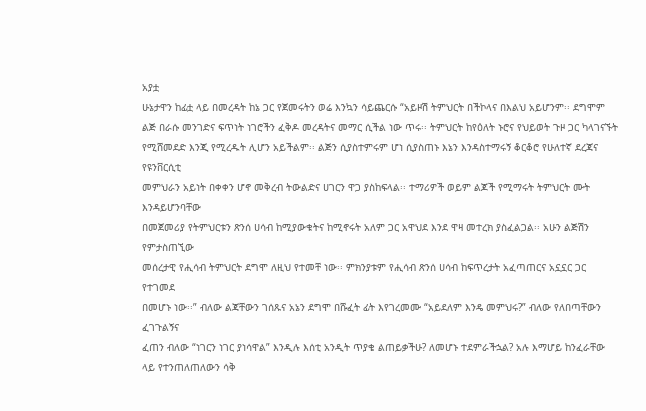አያቷ
ሁኔታዋን ከፊቷ ላይ በመረዳት ከኔ ጋር የጀመሩትን ወሬ እንኳን ሳይጨርሱ “አይዞሽ ትምህርት በችኮላና በእልህ አይሆንም፡፡ ደግሞም
ልጅ በራሱ መንገድና ፍጥነት ነገሮችን ፈቅዶ መረዳትና መማር ሲችል ነው ጥሩ፡፡ ትምህርት ከየዕለት ኑሮና የህይወት ጉዞ ጋር ካላገናኙት
የሚሸመደድ እንጂ የሚረዱት ሊሆን አይችልም፡፡ ልጅን ሲያስተምሩም ሆነ ሲያስጠኑ እኔን እንዳስተማሩኝ ቆርቆሮ የሁለተኛ ደረጃና የዩንቨርሲቲ
መምህራን አይነት በቀቀን ሆኖ መቅረብ ትውልድና ሀገርን ዋጋ ያስከፍላል፡፡ ተማሪዎች ወይም ልጆች የሚማሩት ትምህርት ሙት እንዳይሆንባቸው
በመጀመሪያ የትምህርቱን ጽንሰ ሀሳብ ከሚያውቁትና ከሚኖሩት አለም ጋር አዋህደ እንደ ዋዛ መተረክ ያስፈልጋል፡፡ አሁን ልጅሽን የምታስጠኚው
መሰረታዊ የሒሳብ ትምህርት ደግሞ ለዚህ የተመቸ ነው፡፡ ምክንያቱም የሒሳብ ጽንሰ ሀሳብ ከፍጥረታት አፈጣጠርና አኗኗር ጋር የተገመደ
በመሆኑ ነው፡፡” ብለው ልጃቸውን ገሰጹና አኔን ደግሞ በሹፈት ፊት እየገረመሙ “አይደለም እንዴ መምህሩ?” ብለው የለበጣቸውን ፈገጉልኝና
ፈጠን ብለው “ነገርን ነገር ያነሳዋል” እንዲሉ እሰቲ አንዲት ጥያቄ ልጠይቃችሁ? ለመሆኑ ተደምራችኋል? አሉ እማሆይ ከንፈራቸው
ላይ የተንጠለጠለውን ሳቅ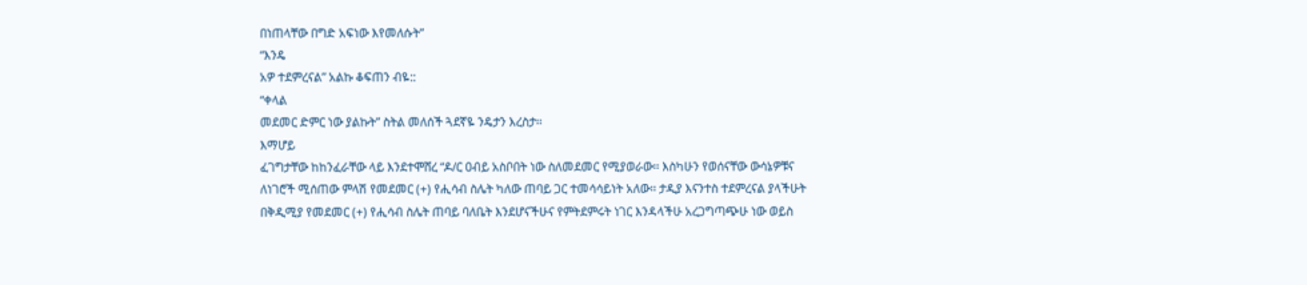በነጠላቸው በግድ አፍነው እየመለሱት”
“እንዴ
አዎ ተደምረናል” አልኩ ቆፍጠን ብዬ::
“ቀላል
መደመር ድምር ነው ያልኩት” ስትል መለሰች ጓደኛዬ ንዴታን እረስታ፡፡
እማሆይ
ፈገግታቸው ከከንፈራቸው ላይ እንደተሞሸረ “ዶ/ር ዐብይ አስቦበት ነው ስለመደመር የሚያወራው፡፡ እስካሁን የወሰናቸው ውሳኔዎቹና
ለነገሮች ሚሰጠው ምላሽ የመደመር (+) የሒሳብ ስሌት ካለው ጠባይ ጋር ተመሳሳይነት አለው፡፡ ታዲያ እናንተስ ተደምረናል ያላችሁት
በቅዲሚያ የመደመር (+) የሒሳብ ስሌት ጠባይ ባለቤት እንደሆናችሁና የምትደምሩት ነገር እንዳላችሁ አረጋግጣጭሁ ነው ወይስ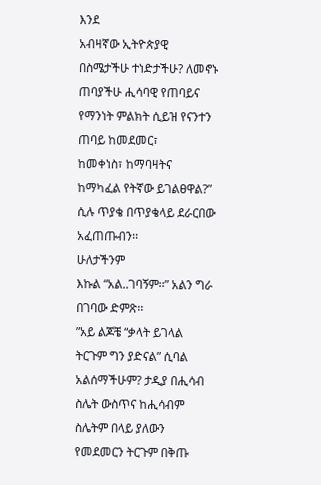እንደ
አብዛኛው ኢትዮጵያዊ በስሜታችሁ ተነድታችሁ? ለመኖኑ ጠባያችሁ ሒሳባዊ የጠባይና የማንነት ምልክት ሲይዝ የናንተን ጠባይ ከመደመር፣
ከመቀነስ፣ ከማባዛትና ከማካፈል የትኛው ይገልፀዋል?” ሲሉ ጥያቄ በጥያቄላይ ደራርበው አፈጠጡብን፡፡
ሁለታችንም
እኩል “አል..ገባኝም፡፡” አልን ግራ በገባው ድምጽ፡፡
”አይ ልጆቼ “ቃላት ይገላል ትርጉም ግን ያድናል” ሲባል አልሰማችሁም? ታዲያ በሒሳብ ስሌት ውስጥና ከሒሳብም
ስሌትም በላይ ያለውን የመደመርን ትርጉም በቅጡ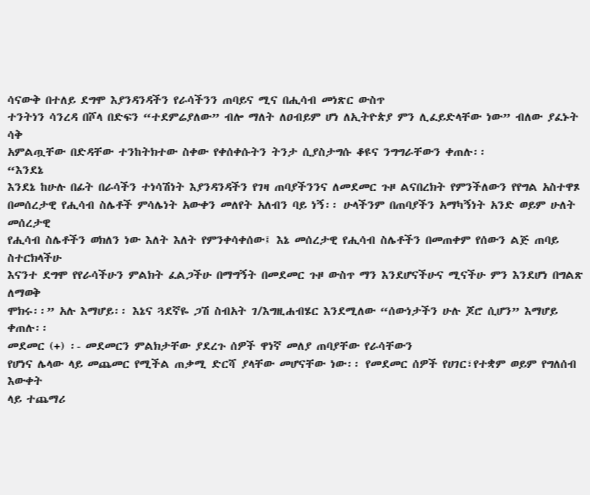ሳናውቅ በተለይ ደግሞ እያንዳንዳችን የራሳችንን ጠባይና ሚና በሒሳብ መነጽር ውስጥ
ተንትነን ሳንረዳ በሾላ በድፍን “ተደምሬያለው” ብሎ ማለት ለዐብይም ሆነ ለኢትዮጵያ ምን ሊፈይድላቸው ነው” ብለው ያፈኑት ሳቅ
አምልጧቸው በድዳቸው ተንከትክተው ስቀው የቀሰቀሱትን ትንታ ሲያስታግሱ ቆዩና ንግግራቸውን ቀጠሉ፡፡
“እንደኔ
እንደኔ ከሁሉ በፊት በራሳችን ተነሳሽነት እያንዳንዳችን የገዛ ጠባያችንንና ለመደመር ጉዞ ልናበረክት የምንችለውን የየግል አስተዋጾ
በመሰረታዊ የሒሳብ ስሌቶች ምሳሌነት አውቀን መለየት አለብን ባይ ነኝ፡፡ ሁላችንም በጠባያችን አማካኝነት አንድ ወይም ሁለት መሰረታዊ
የሒሳብ ስሌቶችን ወክለን ነው እለት እለት የምንቀሳቀሰው፤ እኔ መሰረታዊ የሒሳብ ስሌቶችን በመጠቀም የሰውን ልጅ ጠባይ ስተርክላችሁ
እናንተ ደግሞ የየራሳችሁን ምልክት ፈልጋችሁ በማግኝት በመደመር ጉዞ ውስጥ ማን እንደሆናችሁና ሚናችሁ ምን እንደሆነ በግልጽ ለማወቅ
ሞክሩ፡፡” አሉ እማሆይ፡፡ እኔና ጓደኛዬ ጋሽ ስብአት ገ/እግዚሐብሄር እንደሚለው “ሰውነታችን ሁሉ ጆሮ ሲሆን” እማሆይ ቀጠሉ፡፡
መደመር (+) ፡- መደመርን ምልክታቸው ያደረጉ ሰዎች ዋነኛ መለያ ጠባያቸው የራሳቸውን
የሆነና ሌላው ላይ መጨመር የሚችል ጠቃሚ ድርሻ ያላቸው መሆናቸው ነው፡፡ የመደመር ሰዎች የሀገር፣የተቋም ወይም የግለሰብ እውቀት
ላይ ተጨማሪ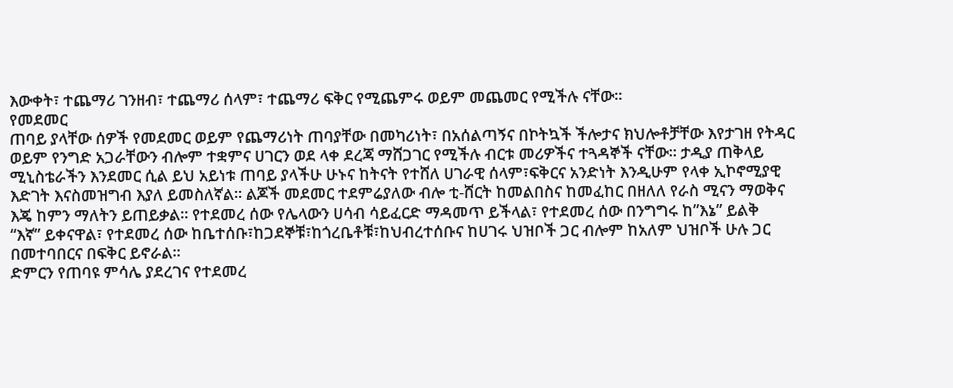እውቀት፣ ተጨማሪ ገንዘብ፣ ተጨማሪ ሰላም፣ ተጨማሪ ፍቅር የሚጨምሩ ወይም መጨመር የሚችሉ ናቸው፡፡
የመደመር
ጠባይ ያላቸው ሰዎች የመደመር ወይም የጨማሪነት ጠባያቸው በመካሪነት፣ በአሰልጣኝና በኮትኳች ችሎታና ክህሎቶቻቸው እየታገዘ የትዳር
ወይም የንግድ አጋራቸውን ብሎም ተቋምና ሀገርን ወደ ላቀ ደረጃ ማሸጋገር የሚችሉ ብርቱ መሪዎችና ተጓዳኞች ናቸው፡፡ ታዲያ ጠቅላይ
ሚኒስቴራችን እንደመር ሲል ይህ አይነቱ ጠባይ ያላችሁ ሁኑና ከትናት የተሸለ ሀገራዊ ሰላም፣ፍቅርና አንድነት እንዲሁም የላቀ ኢኮኖሚያዊ
እድገት እናስመዝግብ እያለ ይመስለኛል፡፡ ልጆች መደመር ተደምሬያለው ብሎ ቲ-ሸርት ከመልበስና ከመፈከር በዘለለ የራስ ሚናን ማወቅና
እጄ ከምን ማለትን ይጠይቃል፡፡ የተደመረ ሰው የሌላውን ሀሳብ ሳይፈርድ ማዳመጥ ይችላል፣ የተደመረ ሰው በንግግሩ ከ”እኔ” ይልቅ
“እኛ” ይቀናዋል፣ የተደመረ ሰው ከቤተሰቡ፣ከጋደኞቹ፣ከጎረቤቶቹ፣ከህብረተሰቡና ከሀገሩ ህዝቦች ጋር ብሎም ከአለም ህዝቦች ሁሉ ጋር
በመተባበርና በፍቅር ይኖራል፡፡
ድምርን የጠባዩ ምሳሌ ያደረገና የተደመረ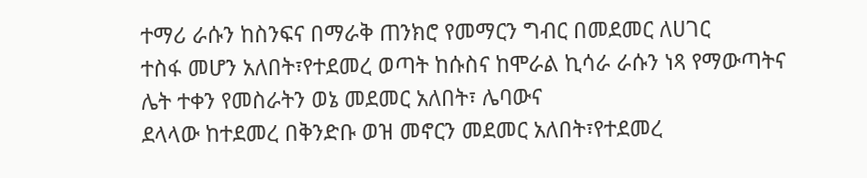ተማሪ ራሱን ከስንፍና በማራቅ ጠንክሮ የመማርን ግብር በመደመር ለሀገር
ተስፋ መሆን አለበት፣የተደመረ ወጣት ከሱስና ከሞራል ኪሳራ ራሱን ነጻ የማውጣትና ሌት ተቀን የመስራትን ወኔ መደመር አለበት፣ ሌባውና
ደላላው ከተደመረ በቅንድቡ ወዝ መኖርን መደመር አለበት፣የተደመረ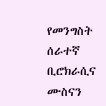የመንግስት ሰራተኛ ቢሮክራሲና ሙስናን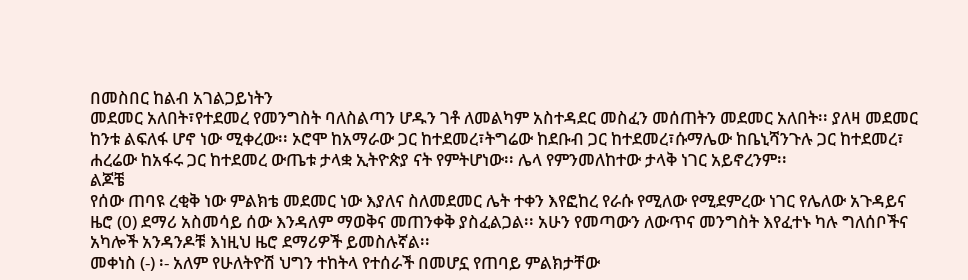በመስበር ከልብ አገልጋይነትን
መደመር አለበት፣የተደመረ የመንግስት ባለስልጣን ሆዱን ገቶ ለመልካም አስተዳደር መስፈን መሰጠትን መደመር አለበት፡፡ ያለዛ መደመር
ከንቱ ልፍለፋ ሆኖ ነው ሚቀረው፡፡ ኦሮሞ ከአማራው ጋር ከተደመረ፣ትግሬው ከደቡብ ጋር ከተደመረ፣ሱማሌው ከቤኒሻንጉሉ ጋር ከተደመረ፣
ሐረሬው ከአፋሩ ጋር ከተደመረ ውጤቱ ታላቋ ኢትዮጵያ ናት የምትሆነው፡፡ ሌላ የምንመለከተው ታላቅ ነገር አይኖረንም፡፡
ልጆቼ
የሰው ጠባዩ ረቂቅ ነው ምልክቴ መደመር ነው እያለና ስለመደመር ሌት ተቀን እየፎከረ የራሱ የሚለው የሚደምረው ነገር የሌለው አጉዳይና
ዜሮ (0) ደማሪ አስመሳይ ሰው እንዳለም ማወቅና መጠንቀቅ ያስፈልጋል፡፡ አሁን የመጣውን ለውጥና መንግስት እየፈተኑ ካሉ ግለሰቦችና
አካሎች አንዳንዶቹ እነዚህ ዜሮ ደማሪዎች ይመስሉኛል፡፡
መቀነስ (-) ፡- አለም የሁለትዮሽ ህግን ተከትላ የተሰራች በመሆኗ የጠባይ ምልክታቸው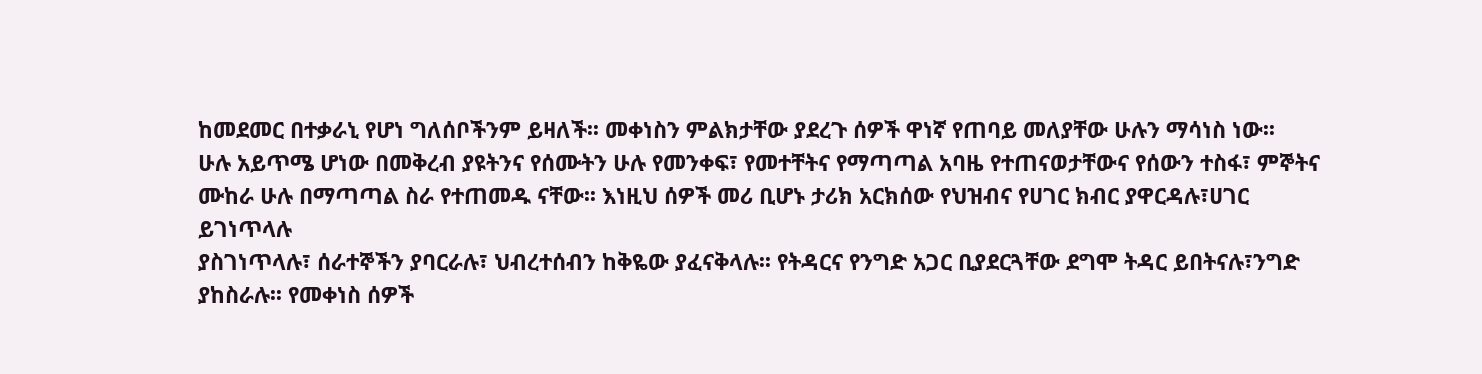ከመደመር በተቃራኒ የሆነ ግለሰቦችንም ይዛለች፡፡ መቀነስን ምልክታቸው ያደረጉ ሰዎች ዋነኛ የጠባይ መለያቸው ሁሉን ማሳነስ ነው፡፡
ሁሉ አይጥሜ ሆነው በመቅረብ ያዩትንና የሰሙትን ሁሉ የመንቀፍ፣ የመተቸትና የማጣጣል አባዜ የተጠናወታቸውና የሰውን ተስፋ፣ ምኞትና
ሙከራ ሁሉ በማጣጣል ስራ የተጠመዱ ናቸው፡፡ እነዚህ ሰዎች መሪ ቢሆኑ ታሪክ አርክሰው የህዝብና የሀገር ክብር ያዋርዳሉ፣ሀገር ይገነጥላሉ
ያስገነጥላሉ፣ ሰራተኞችን ያባርራሉ፣ ህብረተሰብን ከቅዬው ያፈናቅላሉ፡፡ የትዳርና የንግድ አጋር ቢያደርጓቸው ደግሞ ትዳር ይበትናሉ፣ንግድ
ያከስራሉ፡፡ የመቀነስ ሰዎች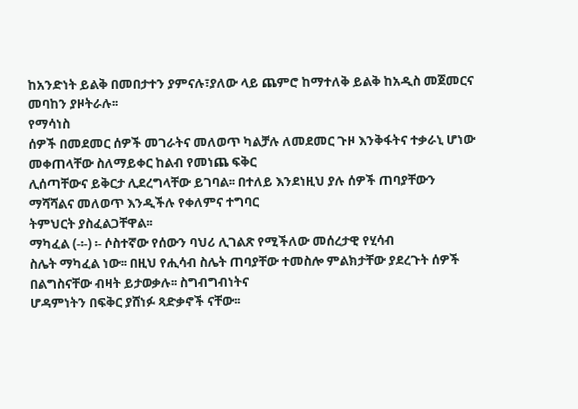ከአንድነት ይልቅ በመበታተን ያምናሉ፣ያለው ላይ ጨምሮ ከማተለቅ ይልቅ ከአዲስ መጀመርና መባከን ያዞትራሉ፡፡
የማሳነስ
ሰዎች በመደመር ሰዎች መገራትና መለወጥ ካልቻሉ ለመደመር ጉዞ እንቅፋትና ተቃራኒ ሆነው መቀጠላቸው ስለማይቀር ከልብ የመነጨ ፍቅር
ሊሰጣቸውና ይቅርታ ሊደረግላቸው ይገባል፡፡ በተለይ እንደነዚህ ያሉ ሰዎች ጠባያቸውን ማሻሻልና መለወጥ እንዲችሉ የቀለምና ተግባር
ትምህርት ያስፈልጋቸዋል፡፡
ማካፈል (-፡-) ፡- ሶስተኛው የሰውን ባህሪ ሊገልጽ የሚችለው መሰረታዊ የሂሳብ
ስሌት ማካፈል ነው፡፡ በዚህ የሒሳብ ስሌት ጠባያቸው ተመስሎ ምልክታቸው ያደረጉት ሰዎች በልግስናቸው ብዛት ይታወቃሉ፡፡ ስግብግብነትና
ሆዳምነትን በፍቅር ያሸነፉ ጻድቃኖች ናቸው፡፡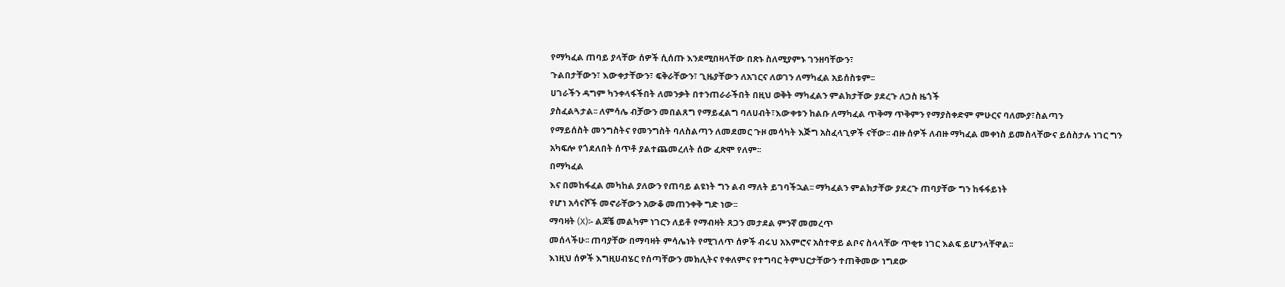የማካፈል ጠባይ ያላቸው ሰዎች ሲሰጡ እንደሚበዛላቸው በጽኑ ስለሚያምኑ ገንዘባቸውን፣
ጉልበታቸውን፣ እውቀታቸውን፣ ፍቅራቸውን፣ ጊዜያቸውን ለአገርና ለወገን ለማካፈል አይሰስቱም፡፡
ሀገራችን ዳግም ካንቀላፋችበት ለመንቃት በተንጠራራችበት በዚህ ወቅት ማካፈልን ምልክታቸው ያደረጉ ለጋስ ዜጎች
ያስፈልጓታል፡፡ ለምሳሌ ብቻውን መበልጸግ የማይፈልግ ባለሀብት፣እውቀቱን ከልቡ ለማካፈል ጥቅማ ጥቅምን የማያስቀድም ምሁርና ባለሙያ፣ስልጣን
የማይሰስት መንግስትና የመንግስት ባለስልጣን ለመደመር ጉዞ መሳካት እጅግ አስፈላጊዎች ናቸው፡፡ ብዙ ሰዎች ለብዙ ማካፈል መቀነስ ይመስላቸውና ይሰስታሉ ነገር ግን
አካፍሎ የጎደለበት ሰጥቶ ያልተጨመረለት ሰው ፈጽሞ የለም፡፡
በማካፈል
እና በመከፋፈል መካከል ያለውን የጠባይ ልዩነት ግን ልብ ማለት ይገባችኋል፡፡ ማካፈልን ምልክታቸው ያደረጉ ጠባያቸው ግን ከፋፋይነት
የሆነ አሳናሾች መኖራቸውን አውቆ መጠንቀቅ ግድ ነው፡፡
ማባዛት (X)፡- ልጆቼ መልካም ነገርን ለይቶ የማብዛት ጸጋን መታደል ምንኛ መመረጥ
መሰላችሁ፡፡ ጠባያቸው በማባዛት ምሳሌነት የሚገለጥ ሰዎች ብሩህ አእምሮና አስተዋይ ልቦና ስላላቸው ጥቂቱ ነገር እልፍ ይሆንላቸዋል፡፡
እነዚህ ሰዎች እግዚሀብሄር የሰጣቸውን መክሊትና የቀለምና የተግባር ትምህርታቸውን ተጠቅመው ነግደው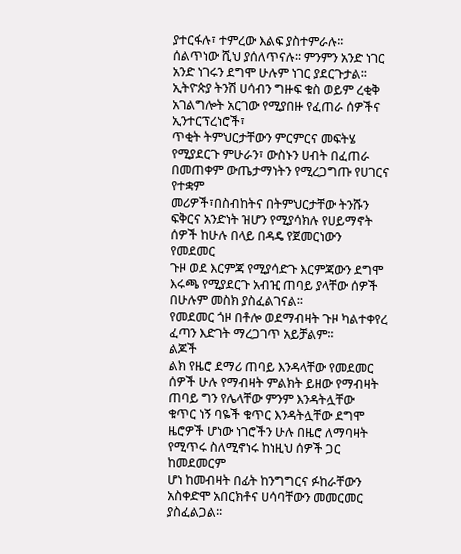ያተርፋሉ፣ ተምረው እልፍ ያስተምራሉ፡፡
ሰልጥነው ሺህ ያሰለጥናሉ፡፡ ምንምን አንድ ነገር አንድ ነገሩን ደግሞ ሁሉም ነገር ያደርጉታል፡፡ ኢትዮጵያ ትንሽ ሀሳብን ግዙፍ ቁስ ወይም ረቂቅ አገልግሎት አርገው የሚያበዙ የፈጠራ ሰዎችና ኢንተርፕረነሮች፣
ጥቂት ትምህርታቸውን ምርምርና መፍትሄ የሚያደርጉ ምሁራን፣ ውስኑን ሀብት በፈጠራ በመጠቀም ውጤታማነትን የሚረጋግጡ የሀገርና የተቋም
መሪዎች፣በስብከትና በትምህርታቸው ትንሹን ፍቅርና አንድነት ዝሆን የሚያሳክሉ የሀይማኖት ሰዎች ከሁሉ በላይ በዳዴ የጀመርነውን የመደመር
ጉዞ ወደ እርምጃ የሚያሳድጉ እርምጃውን ደግሞ እሩጫ የሚያደርጉ አብዢ ጠባይ ያላቸው ሰዎች በሁሉም መስክ ያስፈልገናል፡፡
የመደመር ጎዞ በቶሎ ወደማብዛት ጉዞ ካልተቀየረ ፈጣን እድገት ማረጋገጥ አይቻልም፡፡
ልጆች
ልክ የዜሮ ደማሪ ጠባይ እንዳላቸው የመደመር ሰዎች ሁሉ የማብዛት ምልክት ይዘው የማብዛት ጠባይ ግን የሌላቸው ምንም እንዳትሏቸው
ቁጥር ነኝ ባዬች ቁጥር እንዳትሏቸው ደግሞ ዜሮዎች ሆነው ነገሮችን ሁሉ በዜሮ ለማባዛት የሚጥሩ ስለሚኖነሩ ከነዚህ ሰዎች ጋር ከመደመርም
ሆነ ከመብዛት በፊት ከንግግርና ፉከራቸውን አስቀድሞ አበርክቶና ሀሳባቸውን መመርመር ያስፈልጋል፡፡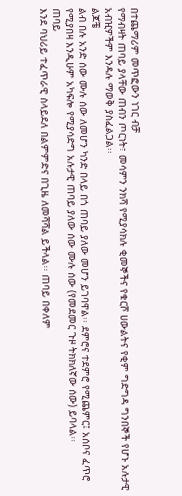በተጨማሪም መጥፎውን ነገር ብቻ
የማብዛት ጠባይ ያላቸው ጠብን ጦርነት፣ መሳምን ንክሻ የሚያሳክሉ ቂመኞችና የቁርሾ ሀውልትና የቂም ግድግዳ ግንበኞች የሆኑ አሉታዊ
አብዢዎችም እንዳሉ ማወቅ ያስፈልጋል፡፡
ልጆቼ
ልብ በሉ አንድ ሰው ሙሉ ሰው ለመሆን ካንድ በላይ በጎ ጠባይ ያለው መሆን ይገባዋል፡፡ ደምሮና ተደምሮ የሚጨምር፤ አሰቦና ፈጥሮ
የሚያበዛ እንዲሁም አካፍሎ የሚያሳድግ አሉታዊ ጠባይ ያለው ሰው ሙሉ ሰው (የመደመር ጉዞ ትክክለኛው ሰው) ይባላል፡፡
ጠባይ
እንደ ባህሪይ ተፈጥራዊ ስላይደለ በልምምድና በጊዜ ለመሻሻል ይችላል፡፡ ጠባይ በቀለም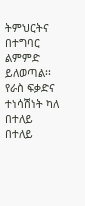ትምህርትና በተግባር ልምምድ ይለወጣል፡፡
የራስ ፍቃድና ተነሳሽነት ካለ በተለይ በተለይ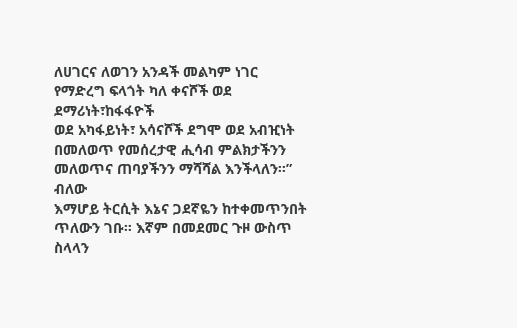ለሀገርና ለወገን አንዳች መልካም ነገር የማድረግ ፍላጎት ካለ ቀናሾች ወደ ደማሪነት፣ከፋፋዮች
ወደ አካፋይነት፣ አሳናሾች ደግሞ ወደ አብዢነት በመለወጥ የመሰረታዊ ሒሳብ ምልክታችንን መለወጥና ጠባያችንን ማሻሻል እንችላለን፡፡”
ብለው
እማሆይ ትርሲት እኔና ጋደኛዬን ከተቀመጥንበት ጥለውን ገቡ፡፡ እኛም በመደመር ጉዞ ውስጥ ስላላን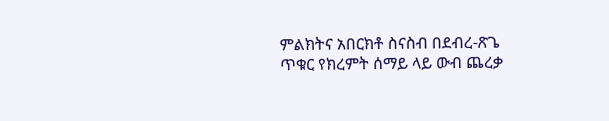ምልክትና አበርክቶ ስናስብ በደብረ-ጽጌ
ጥቁር የክረምት ሰማይ ላይ ውብ ጨረቃ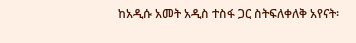ከአዲሱ አመት አዲስ ተስፋ ጋር ስትፍለቀለቅ አየናት፡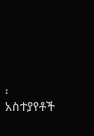፡
አስተያየቶች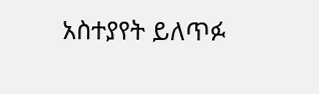አስተያየት ይለጥፉ